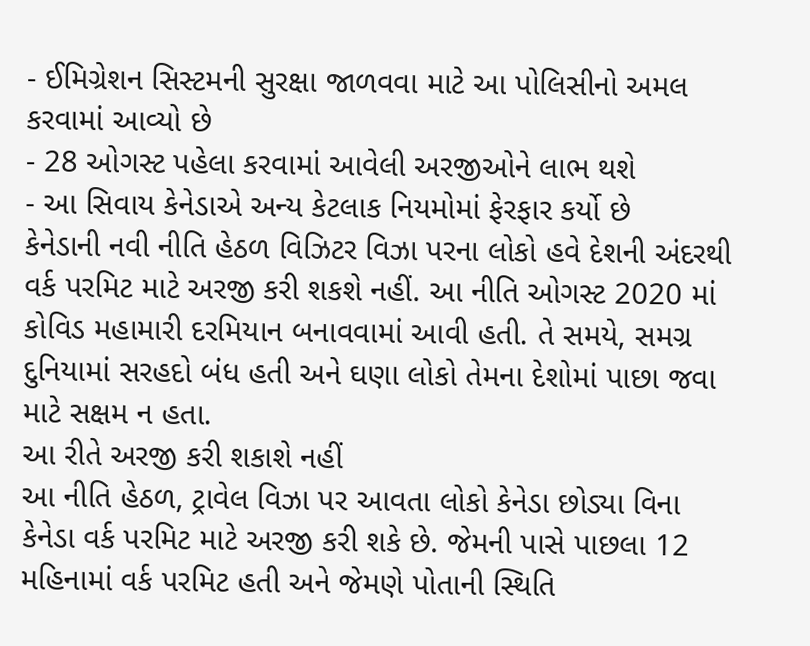- ઈમિગ્રેશન સિસ્ટમની સુરક્ષા જાળવવા માટે આ પોલિસીનો અમલ કરવામાં આવ્યો છે
- 28 ઓગસ્ટ પહેલા કરવામાં આવેલી અરજીઓને લાભ થશે
- આ સિવાય કેનેડાએ અન્ય કેટલાક નિયમોમાં ફેરફાર કર્યો છે
કેનેડાની નવી નીતિ હેઠળ વિઝિટર વિઝા પરના લોકો હવે દેશની અંદરથી વર્ક પરમિટ માટે અરજી કરી શકશે નહીં. આ નીતિ ઓગસ્ટ 2020 માં કોવિડ મહામારી દરમિયાન બનાવવામાં આવી હતી. તે સમયે, સમગ્ર દુનિયામાં સરહદો બંધ હતી અને ઘણા લોકો તેમના દેશોમાં પાછા જવા માટે સક્ષમ ન હતા.
આ રીતે અરજી કરી શકાશે નહીં
આ નીતિ હેઠળ, ટ્રાવેલ વિઝા પર આવતા લોકો કેનેડા છોડ્યા વિના કેનેડા વર્ક પરમિટ માટે અરજી કરી શકે છે. જેમની પાસે પાછલા 12 મહિનામાં વર્ક પરમિટ હતી અને જેમણે પોતાની સ્થિતિ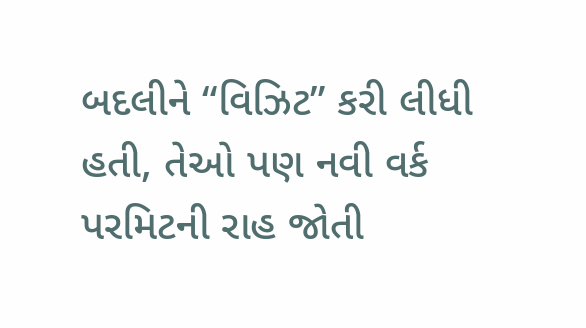બદલીને “વિઝિટ” કરી લીધી હતી, તેઓ પણ નવી વર્ક પરમિટની રાહ જોતી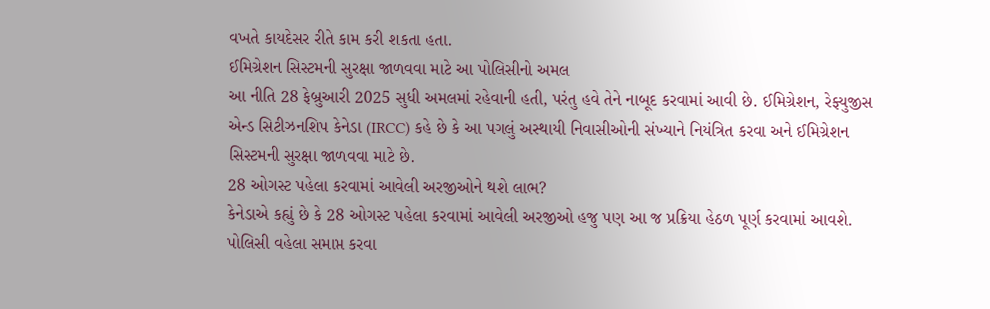વખતે કાયદેસર રીતે કામ કરી શકતા હતા.
ઈમિગ્રેશન સિસ્ટમની સુરક્ષા જાળવવા માટે આ પોલિસીનો અમલ
આ નીતિ 28 ફેબ્રુઆરી 2025 સુધી અમલમાં રહેવાની હતી, પરંતુ હવે તેને નાબૂદ કરવામાં આવી છે. ઈમિગ્રેશન, રેફ્યુજીસ એન્ડ સિટીઝનશિપ કેનેડા (IRCC) કહે છે કે આ પગલું અસ્થાયી નિવાસીઓની સંખ્યાને નિયંત્રિત કરવા અને ઈમિગ્રેશન સિસ્ટમની સુરક્ષા જાળવવા માટે છે.
28 ઓગસ્ટ પહેલા કરવામાં આવેલી અરજીઓને થશે લાભ?
કેનેડાએ કહ્યું છે કે 28 ઓગસ્ટ પહેલા કરવામાં આવેલી અરજીઓ હજુ પણ આ જ પ્રક્રિયા હેઠળ પૂર્ણ કરવામાં આવશે. પોલિસી વહેલા સમાપ્ત કરવા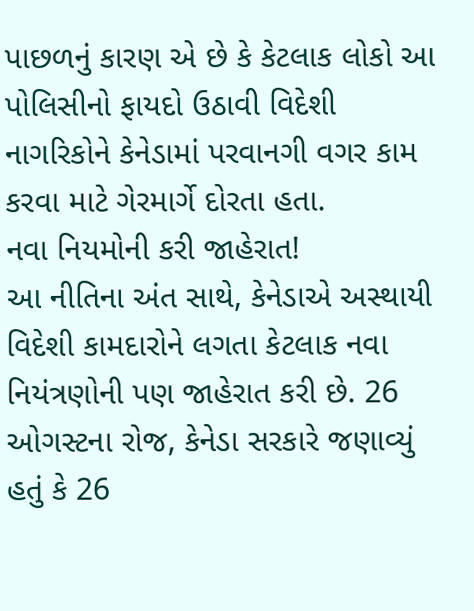પાછળનું કારણ એ છે કે કેટલાક લોકો આ પોલિસીનો ફાયદો ઉઠાવી વિદેશી નાગરિકોને કેનેડામાં પરવાનગી વગર કામ કરવા માટે ગેરમાર્ગે દોરતા હતા.
નવા નિયમોની કરી જાહેરાત!
આ નીતિના અંત સાથે, કેનેડાએ અસ્થાયી વિદેશી કામદારોને લગતા કેટલાક નવા નિયંત્રણોની પણ જાહેરાત કરી છે. 26 ઓગસ્ટના રોજ, કેનેડા સરકારે જણાવ્યું હતું કે 26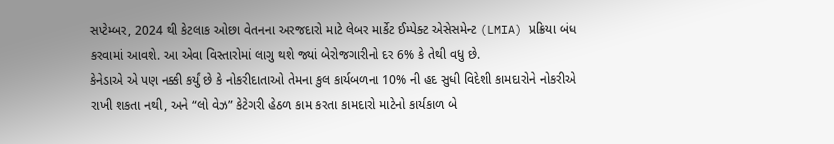સપ્ટેમ્બર, 2024 થી કેટલાક ઓછા વેતનના અરજદારો માટે લેબર માર્કેટ ઈમ્પેક્ટ એસેસમેન્ટ (LMIA) પ્રક્રિયા બંધ કરવામાં આવશે. આ એવા વિસ્તારોમાં લાગુ થશે જ્યાં બેરોજગારીનો દર 6% કે તેથી વધુ છે.
કેનેડાએ એ પણ નક્કી કર્યું છે કે નોકરીદાતાઓ તેમના કુલ કાર્યબળના 10% ની હદ સુધી વિદેશી કામદારોને નોકરીએ રાખી શકતા નથી, અને “લો વેઝ” કેટેગરી હેઠળ કામ કરતા કામદારો માટેનો કાર્યકાળ બે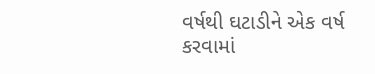વર્ષથી ઘટાડીને એક વર્ષ કરવામાં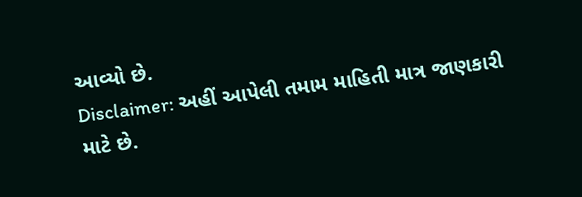આવ્યો છે.
Disclaimer: અહીં આપેલી તમામ માહિતી માત્ર જાણકારી માટે છે.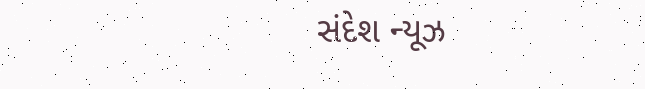સંદેશ ન્યૂઝ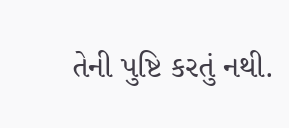તેની પુષ્ટિ કરતું નથી.